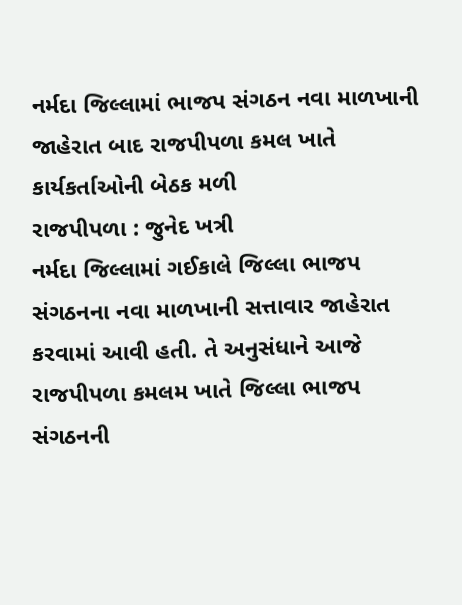નર્મદા જિલ્લામાં ભાજપ સંગઠન નવા માળખાની જાહેરાત બાદ રાજપીપળા કમલ ખાતે કાર્યકર્તાઓની બેઠક મળી
રાજપીપળા : જુનેદ ખત્રી
નર્મદા જિલ્લામાં ગઈકાલે જિલ્લા ભાજપ સંગઠનના નવા માળખાની સત્તાવાર જાહેરાત કરવામાં આવી હતી. તે અનુસંધાને આજે રાજપીપળા કમલમ ખાતે જિલ્લા ભાજપ સંગઠનની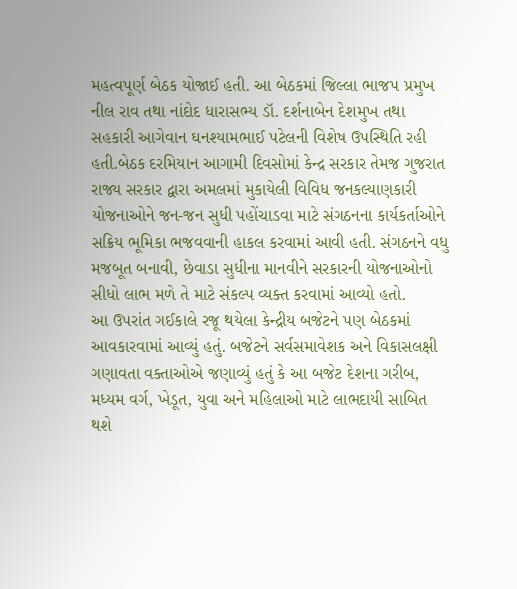મહત્વપૂર્ણ બેઠક યોજાઈ હતી. આ બેઠકમાં જિલ્લા ભાજપ પ્રમુખ નીલ રાવ તથા નાંદોદ ધારાસભ્ય ડૉ. દર્શનાબેન દેશમુખ તથા સહકારી આગેવાન ઘનશ્યામભાઈ પટેલની વિશેષ ઉપસ્થિતિ રહી હતી.બેઠક દરમિયાન આગામી દિવસોમાં કેન્દ્ર સરકાર તેમજ ગુજરાત રાજ્ય સરકાર દ્વારા અમલમાં મુકાયેલી વિવિધ જનકલ્યાણકારી યોજનાઓને જન-જન સુધી પહોંચાડવા માટે સંગઠનના કાર્યકર્તાઓને સક્રિય ભૂમિકા ભજવવાની હાકલ કરવામાં આવી હતી. સંગઠનને વધુ મજબૂત બનાવી, છેવાડા સુધીના માનવીને સરકારની યોજનાઓનો સીધો લાભ મળે તે માટે સંકલ્પ વ્યક્ત કરવામાં આવ્યો હતો.
આ ઉપરાંત ગઈકાલે રજૂ થયેલા કેન્દ્રીય બજેટને પણ બેઠકમાં આવકારવામાં આવ્યું હતું. બજેટને સર્વસમાવેશક અને વિકાસલક્ષી ગણાવતા વક્તાઓએ જણાવ્યું હતું કે આ બજેટ દેશના ગરીબ, મધ્યમ વર્ગ, ખેડૂત, યુવા અને મહિલાઓ માટે લાભદાયી સાબિત થશે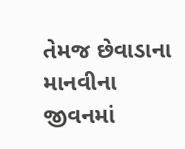તેમજ છેવાડાના માનવીના જીવનમાં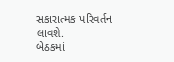સકારાત્મક પરિવર્તન લાવશે.
બેઠકમાં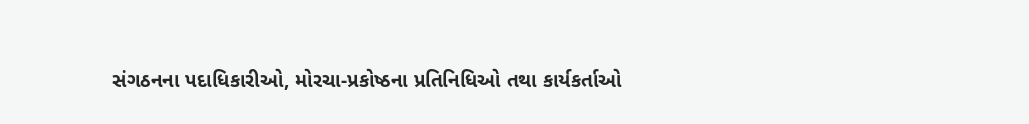સંગઠનના પદાધિકારીઓ, મોરચા-પ્રકોષ્ઠના પ્રતિનિધિઓ તથા કાર્યકર્તાઓ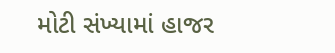મોટી સંખ્યામાં હાજર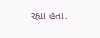રહ્યા હતા.